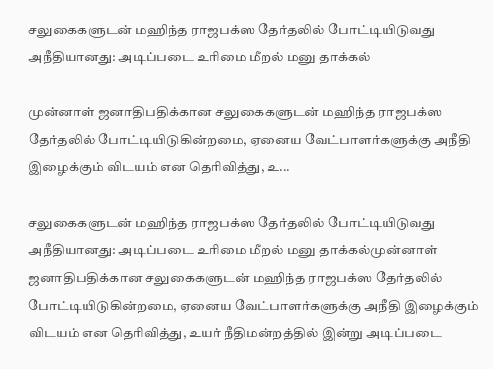சலுகைகளுடன் மஹிந்த ராஜபக்ஸ தேர்தலில் போட்டியிடுவது அநீதியானது: அடிப்படை உரிமை மீறல் மனு தாக்கல்

முன்னாள் ஜனாதிபதிக்கான சலுகைகளுடன் மஹிந்த ராஜபக்ஸ தேர்தலில் போட்டியிடுகின்றமை, ஏனைய வேட்பாளர்களுக்கு அநீதி இழைக்கும் விடயம் என தெரிவித்து, உ...

சலுகைகளுடன் மஹிந்த ராஜபக்ஸ தேர்தலில் போட்டியிடுவது அநீதியானது: அடிப்படை உரிமை மீறல் மனு தாக்கல்முன்னாள் ஜனாதிபதிக்கான சலுகைகளுடன் மஹிந்த ராஜபக்ஸ தேர்தலில் போட்டியிடுகின்றமை, ஏனைய வேட்பாளர்களுக்கு அநீதி இழைக்கும் விடயம் என தெரிவித்து, உயர் நீதிமன்றத்தில் இன்று அடிப்படை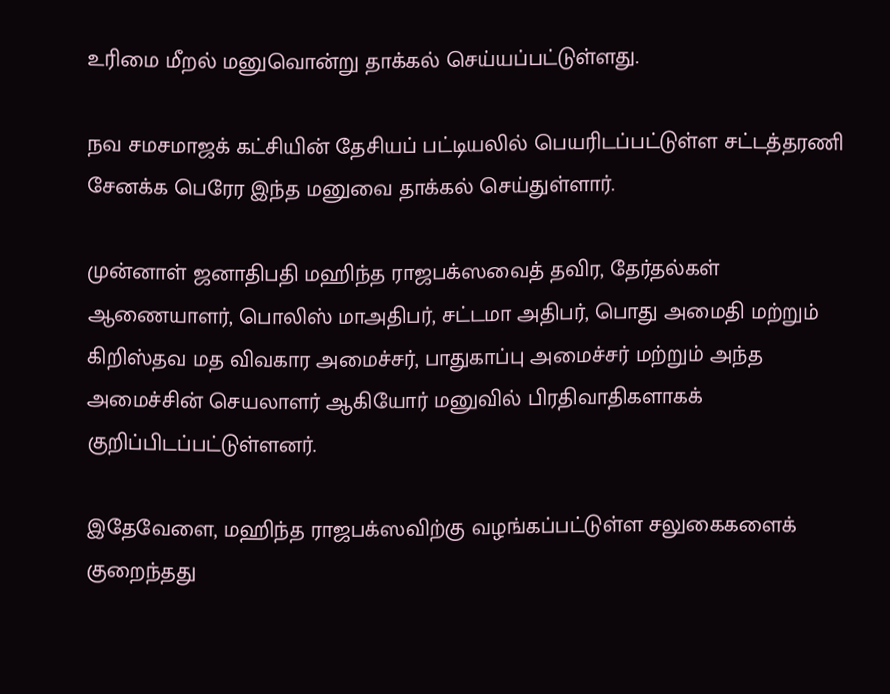உரிமை மீறல் மனுவொன்று தாக்கல் செய்யப்பட்டுள்ளது.

நவ சமசமாஜக் கட்சியின் தேசியப் பட்டியலில் பெயரிடப்பட்டுள்ள சட்டத்தரணி சேனக்க பெரேர இந்த மனுவை தாக்கல் செய்துள்ளார்.

முன்னாள் ஜனாதிபதி மஹிந்த ராஜபக்ஸவைத் தவிர, தேர்தல்கள் ஆணையாளர், பொலிஸ் மாஅதிபர், சட்டமா அதிபர், பொது அமைதி மற்றும் கிறிஸ்தவ மத விவகார அமைச்சர், பாதுகாப்பு அமைச்சர் மற்றும் அந்த அமைச்சின் செயலாளர் ஆகியோர் மனுவில் பிரதிவாதிகளாகக் குறிப்பிடப்பட்டுள்ளனர்.

இதேவேளை, மஹிந்த ராஜபக்ஸவிற்கு வழங்கப்பட்டுள்ள சலுகைகளைக் குறைந்தது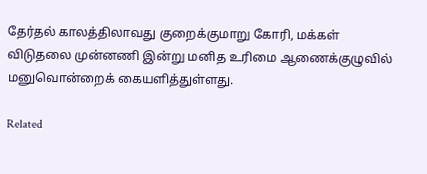தேர்தல் காலத்திலாவது குறைக்குமாறு கோரி, மக்கள் விடுதலை முன்னணி இன்று மனித உரிமை ஆணைக்குழுவில் மனுவொன்றைக் கையளித்துள்ளது.

Related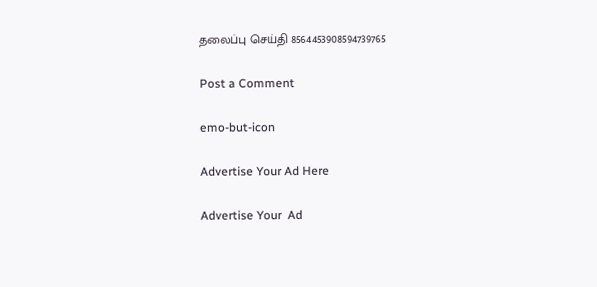தலைப்பு செய்தி 8564453908594739765

Post a Comment

emo-but-icon

Advertise Your Ad Here

Advertise Your  Ad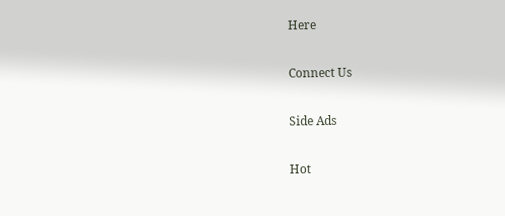Here

Connect Us

Side Ads

Hot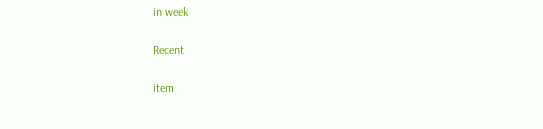in week

Recent

item